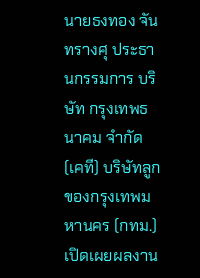นายธงทอง จันทรางศุ ประธานกรรมการ บริษัท กรุงเทพธนาคม จำกัด (เคที) บริษัทลูกของกรุงเทพมหานคร (กทม.) เปิดเผยผลงาน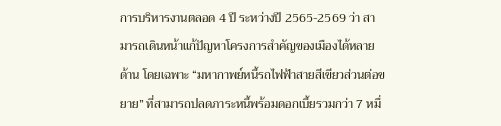การบริหารงานตลอด 4 ปี ระหว่างปี 2565-2569 ว่า สามารถเดินหน้าแก้ปัญหาโครงการสำคัญของเมืองได้หลายด้าน โดยเฉพาะ “มหากาพย์หนี้รถไฟฟ้าสายสีเขียวส่วนต่อขยาย” ที่สามารถปลดภาระหนี้พร้อมดอกเบี้ยรวมกว่า 7 หมื่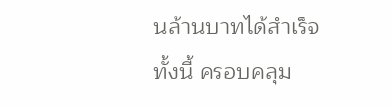นล้านบาทได้สำเร็จ
ทั้งนี้ ครอบคลุม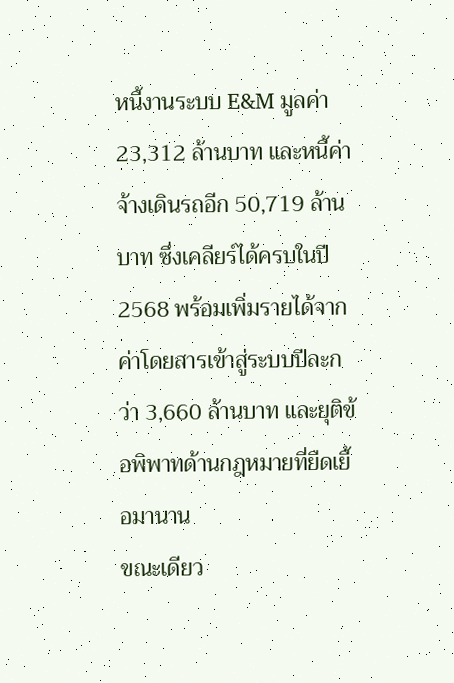หนี้งานระบบ E&M มูลค่า 23,312 ล้านบาท และหนี้ค่าจ้างเดินรถอีก 50,719 ล้านบาท ซึ่งเคลียร์ได้ครบในปี 2568 พร้อมเพิ่มรายได้จากค่าโดยสารเข้าสู่ระบบปีละกว่า 3,660 ล้านบาท และยุติข้อพิพาทด้านกฎหมายที่ยืดเยื้อมานาน
ขณะเดียว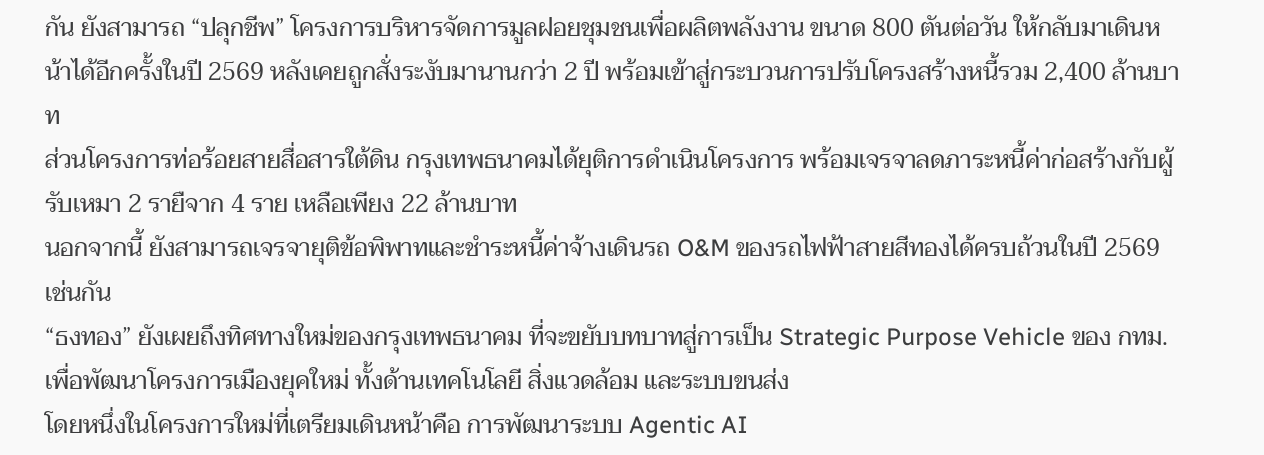กัน ยังสามารถ “ปลุกชีพ” โครงการบริหารจัดการมูลฝอยชุมชนเพื่อผลิตพลังงาน ขนาด 800 ตันต่อวัน ให้กลับมาเดินหน้าได้อีกครั้งในปี 2569 หลังเคยถูกสั่งระงับมานานกว่า 2 ปี พร้อมเข้าสู่กระบวนการปรับโครงสร้างหนี้รวม 2,400 ล้านบาท
ส่วนโครงการท่อร้อยสายสื่อสารใต้ดิน กรุงเทพธนาคมได้ยุติการดำเนินโครงการ พร้อมเจรจาลดภาระหนี้ค่าก่อสร้างกับผู้รับเหมา 2 รายืจาก 4 ราย เหลือเพียง 22 ล้านบาท
นอกจากนี้ ยังสามารถเจรจายุติข้อพิพาทและชำระหนี้ค่าจ้างเดินรถ O&M ของรถไฟฟ้าสายสีทองได้ครบถ้วนในปี 2569 เช่นกัน
“ธงทอง” ยังเผยถึงทิศทางใหม่ของกรุงเทพธนาคม ที่จะขยับบทบาทสู่การเป็น Strategic Purpose Vehicle ของ กทม. เพื่อพัฒนาโครงการเมืองยุคใหม่ ทั้งด้านเทคโนโลยี สิ่งแวดล้อม และระบบขนส่ง
โดยหนึ่งในโครงการใหม่ที่เตรียมเดินหน้าคือ การพัฒนาระบบ Agentic AI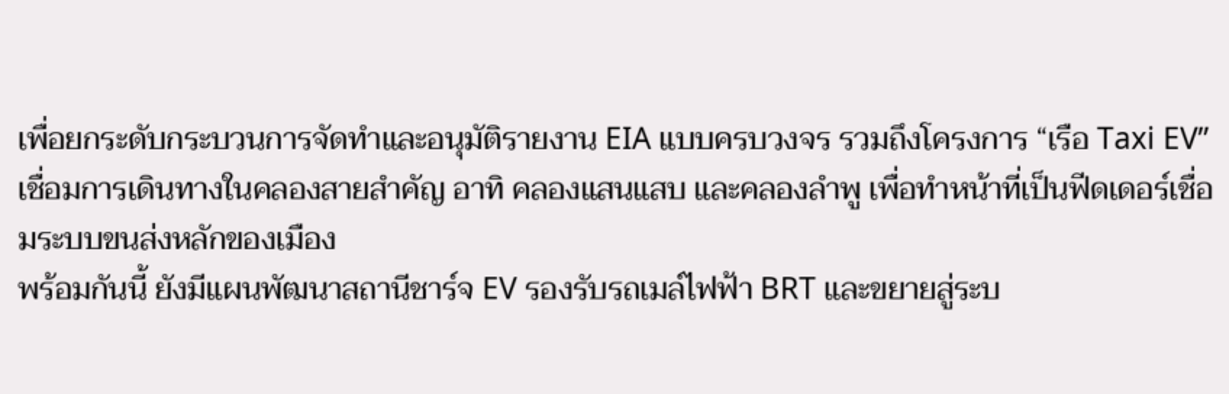เพื่อยกระดับกระบวนการจัดทำและอนุมัติรายงาน EIA แบบครบวงจร รวมถึงโครงการ “เรือ Taxi EV” เชื่อมการเดินทางในคลองสายสำคัญ อาทิ คลองแสนแสบ และคลองลำพู เพื่อทำหน้าที่เป็นฟีดเดอร์เชื่อมระบบขนส่งหลักของเมือง
พร้อมกันนี้ ยังมีแผนพัฒนาสถานีชาร์จ EV รองรับรถเมล์ไฟฟ้า BRT และขยายสู่ระบ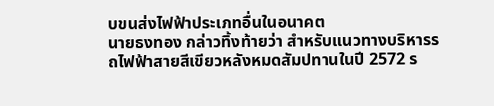บขนส่งไฟฟ้าประเภทอื่นในอนาคต
นายธงทอง กล่าวทิ้งท้ายว่า สำหรับแนวทางบริหารรถไฟฟ้าสายสีเขียวหลังหมดสัมปทานในปี 2572 ร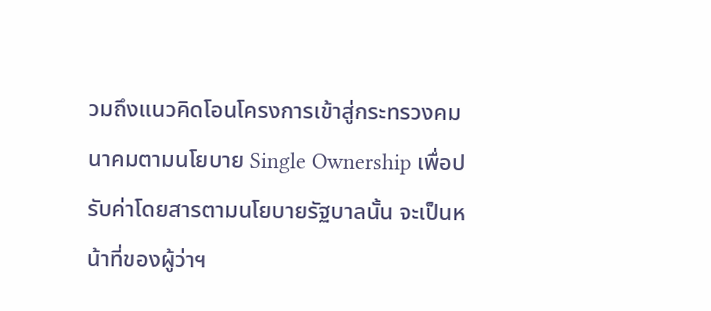วมถึงแนวคิดโอนโครงการเข้าสู่กระทรวงคมนาคมตามนโยบาย Single Ownership เพื่อปรับค่าโดยสารตามนโยบายรัฐบาลนั้น จะเป็นหน้าที่ของผู้ว่าฯ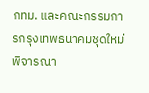กทม. และคณะกรรมการกรุงเทพธนาคมชุดใหม่พิจารณา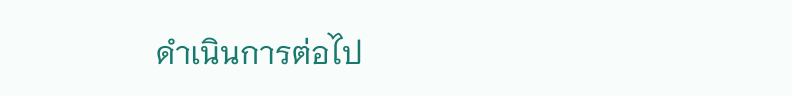ดำเนินการต่อไป